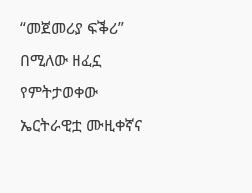“መጀመሪያ ፍቕሪ” በሚለው ዘፈኗ የምትታወቀው ኤርትራዊቷ ሙዚቀኛና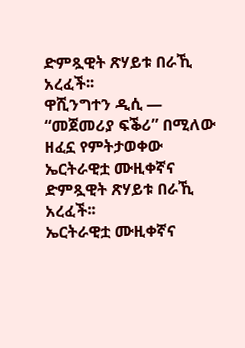ድምጿዊት ጽሃይቱ በራኺ አረፈች፡፡
ዋሺንግተን ዲሲ —
“መጀመሪያ ፍቕሪ” በሚለው ዘፈኗ የምትታወቀው ኤርትራዊቷ ሙዚቀኛና ድምጿዊት ጽሃይቱ በራኺ አረፈች፡፡
ኤርትራዊቷ ሙዚቀኛና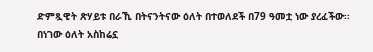ድምጿዊት ጽሃይቱ በራኺ በትናንትናው ዕለት በተወለደች በ79 ዓመቷ ነው ያረፈችው፡፡ በነገው ዕለት አስከሬኗ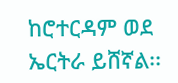ከሮተርዳም ወደ ኤርትራ ይሸኛል፡፡